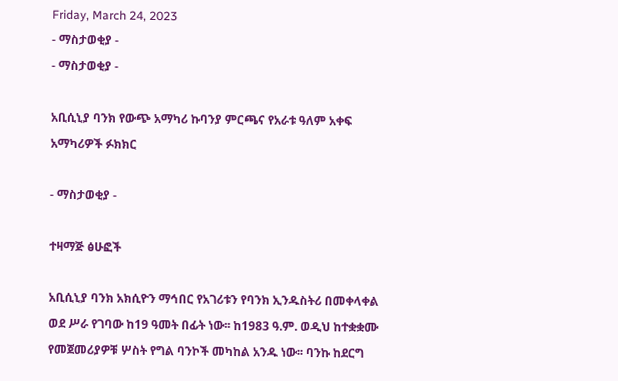Friday, March 24, 2023
- ማስታወቂያ -
- ማስታወቂያ -

አቢሲኒያ ባንክ የውጭ አማካሪ ኩባንያ ምርጫና የአራቱ ዓለም አቀፍ አማካሪዎች ፉክክር

- ማስታወቂያ -

ተዛማጅ ፅሁፎች

አቢሲኒያ ባንክ አክሲዮን ማኅበር የአገሪቱን የባንክ ኢንዱስትሪ በመቀላቀል ወደ ሥራ የገባው ከ19 ዓመት በፊት ነው፡፡ ከ1983 ዓ.ም. ወዲህ ከተቋቋሙ የመጀመሪያዎቹ ሦስት የግል ባንኮች መካከል አንዱ ነው፡፡ ባንኩ ከደርግ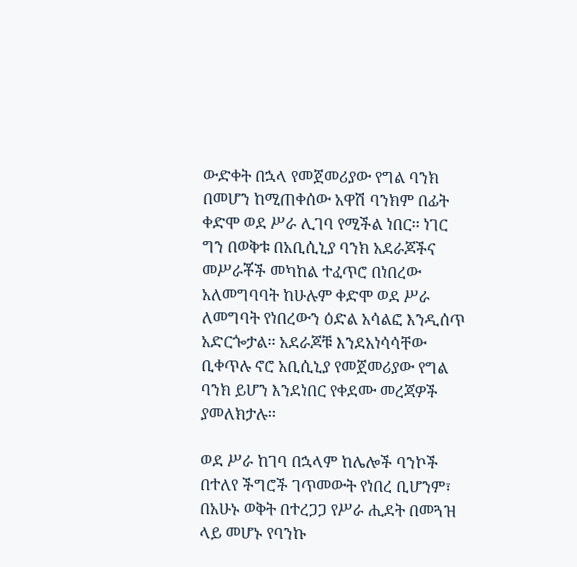ውድቀት በኋላ የመጀመሪያው የግል ባንክ በመሆን ከሚጠቀሰው አዋሽ ባንክም በፊት ቀድሞ ወደ ሥራ ሊገባ የሚችል ነበር፡፡ ነገር ግን በወቅቱ በአቢሲኒያ ባንክ አደራጆችና መሥራቾች መካከል ተፈጥሮ በነበረው አለመግባባት ከሁሉም ቀድሞ ወደ ሥራ ለመግባት የነበረውን ዕድል አሳልፎ እንዲሰጥ አድርጐታል፡፡ አደራጆቹ እንደአነሳሳቸው ቢቀጥሉ ኖሮ አቢሲኒያ የመጀመሪያው የግል ባንክ ይሆን እንደነበር የቀደሙ መረጃዎች ያመለክታሉ፡፡

ወደ ሥራ ከገባ በኋላም ከሌሎች ባንኮች በተለየ ችግሮች ገጥመውት የነበረ ቢሆንም፣ በአሁኑ ወቅት በተረጋጋ የሥራ ሒደት በመጓዝ ላይ መሆኑ የባንኩ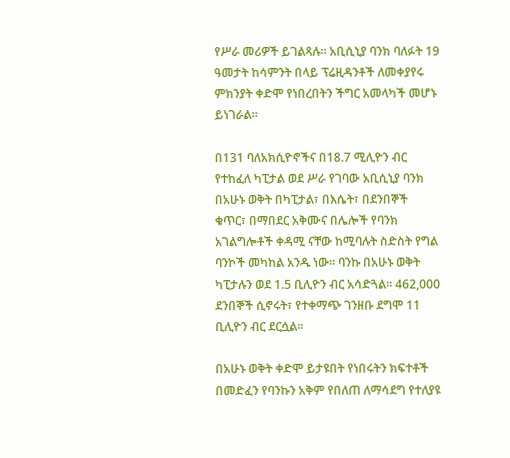የሥራ መሪዎች ይገልጻሉ፡፡ አቢሲኒያ ባንክ ባለፉት 19 ዓመታት ከሳምንት በላይ ፕሬዚዳንቶች ለመቀያየሩ ምክንያት ቀድሞ የነበረበትን ችግር አመላካች መሆኑ ይነገራል፡፡

በ131 ባለአክሲዮኖችና በ18.7 ሚሊዮን ብር የተከፈለ ካፒታል ወደ ሥራ የገባው አቢሲኒያ ባንክ በአሁኑ ወቅት በካፒታል፣ በእሴት፣ በደንበኞች ቁጥር፣ በማበደር አቅሙና በሌሎች የባንክ አገልግሎቶች ቀዳሚ ናቸው ከሚባሉት ስድስት የግል ባንኮች መካከል አንዱ ነው፡፡ ባንኩ በአሁኑ ወቅት ካፒታሉን ወደ 1.5 ቢሊዮን ብር አሳድጓል፡፡ 462,000 ደንበኞች ሲኖሩት፣ የተቀማጭ ገንዘቡ ደግሞ 11 ቢሊዮን ብር ደርሷል፡፡

በአሁኑ ወቅት ቀድሞ ይታዩበት የነበሩትን ክፍተቶች በመድፈን የባንኩን አቅም የበለጠ ለማሳደግ የተለያዩ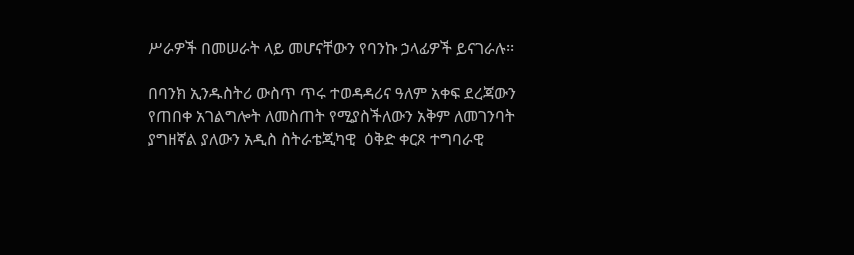ሥራዎች በመሠራት ላይ መሆናቸውን የባንኩ ኃላፊዎች ይናገራሉ፡፡

በባንክ ኢንዱስትሪ ውስጥ ጥሩ ተወዳዳሪና ዓለም አቀፍ ደረጃውን የጠበቀ አገልግሎት ለመስጠት የሚያስችለውን አቅም ለመገንባት ያግዘኛል ያለውን አዲስ ስትራቴጂካዊ  ዕቅድ ቀርጾ ተግባራዊ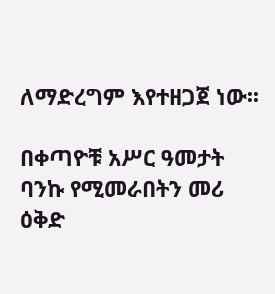ለማድረግም እየተዘጋጀ ነው፡፡

በቀጣዮቹ አሥር ዓመታት ባንኩ የሚመራበትን መሪ ዕቅድ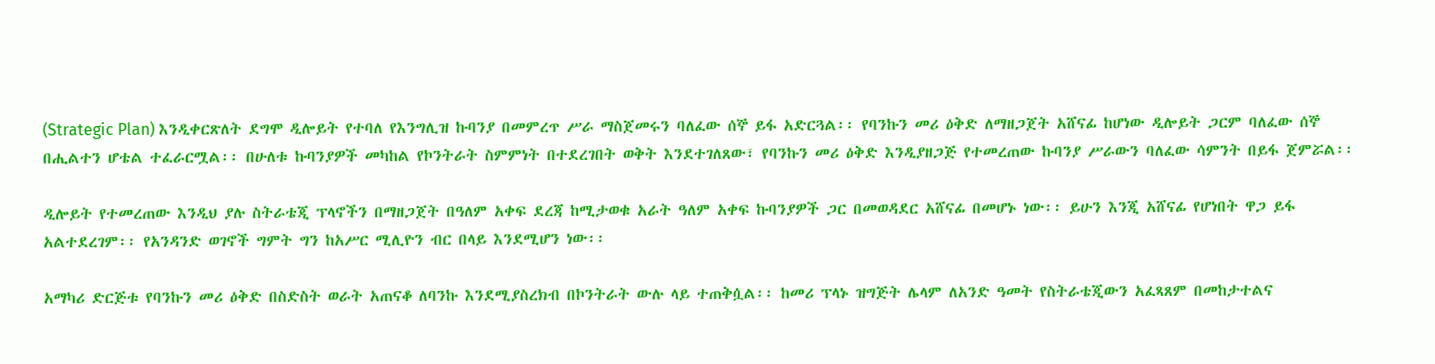(Strategic Plan) እንዲቀርጽለት ደግሞ ዲሎይት የተባለ የእንግሊዝ ኩባንያ በመምረጥ ሥራ ማስጀመሩን ባለፈው ሰኞ ይፋ አድርጓል፡፡ የባንኩን መሪ ዕቅድ ለማዘጋጀት አሸናፊ ከሆነው ዲሎይት ጋርም ባለፈው ሰኞ በሒልተን ሆቴል ተፈራርሟል፡፡ በሁለቱ ኩባንያዎች መካከል የኮንትራት ስምምነት በተደረገበት ወቅት እንደተገለጸው፣ የባንኩን መሪ ዕቅድ እንዲያዘጋጅ የተመረጠው ኩባንያ ሥራውን ባለፈው ሳምንት በይፋ ጀምሯል፡፡

ዲሎይት የተመረጠው እንዲህ ያሉ ስትራቴጂ ፕላኖችን በማዘጋጀት በዓለም አቀፍ ደረጃ ከሚታወቁ አራት ዓለም አቀፍ ኩባንያዎች ጋር በመወዳደር አሸናፊ በመሆኑ ነው፡፡ ይሁን እንጂ አሸናፊ የሆነበት ዋጋ ይፋ አልተደረገም፡፡ የአንዳንድ ወገኖች ግምት ግን ከአሥር ሚሊዮን ብር በላይ እንደሚሆን ነው፡፡

አማካሪ ድርጅቱ የባንኩን መሪ ዕቅድ በስድስት ወራት አጠናቆ ለባንኩ እንደሚያስረክብ በኮንትራት ውሉ ላይ ተጠቅሷል፡፡ ከመሪ ፕላኑ ዝግጅት ሌላም ለአንድ ዓመት የስትራቴጂውን አፈጻጸም በመከታተልና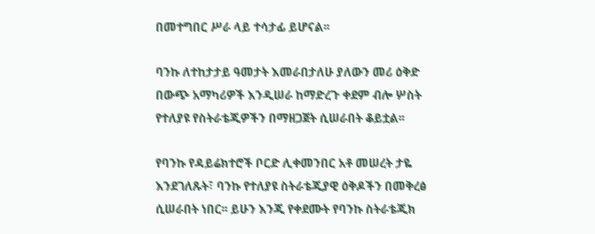በመተግበር ሥራ ላይ ተሳታፊ ይሆናል፡፡

ባንኩ ለተከታታይ ዓመታት እመራበታለሁ ያለውን መሪ ዕቅድ በውጭ አማካሪዎች እንዲሠራ ከማድረጉ ቀደም ብሎ ሦስት የተለያዩ የስትራቴጂዎችን በማዘጋጀት ሲሠራበት ቆይቷል፡፡

የባንኩ የዳይሬክተሮች ቦርድ ሊቀመንበር አቶ መሠረት ታዬ እንደገለጹት፣ ባንኩ የተለያዩ ስትራቴጂያዊ ዕቅዶችን በመቅረፅ ሲሠራበት ነበር፡፡ ይሁን እንጂ የቀደሙት የባንኩ ስትራቴጂክ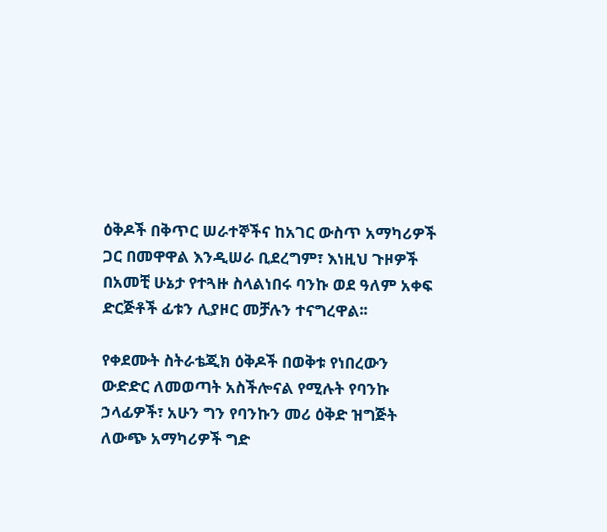ዕቅዶች በቅጥር ሠራተኞችና ከአገር ውስጥ አማካሪዎች ጋር በመዋዋል እንዲሠራ ቢደረግም፣ እነዚህ ጉዞዎች በአመቺ ሁኔታ የተጓዙ ስላልነበሩ ባንኩ ወደ ዓለም አቀፍ ድርጅቶች ፊቱን ሊያዞር መቻሉን ተናግረዋል፡፡

የቀደሙት ስትራቴጂክ ዕቅዶች በወቅቱ የነበረውን ውድድር ለመወጣት አስችሎናል የሚሉት የባንኩ ኃላፊዎች፣ አሁን ግን የባንኩን መሪ ዕቅድ ዝግጅት ለውጭ አማካሪዎች ግድ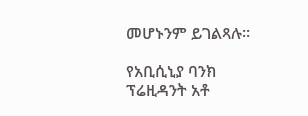መሆኑንም ይገልጻሉ፡፡

የአቢሲኒያ ባንክ ፕሬዚዳንት አቶ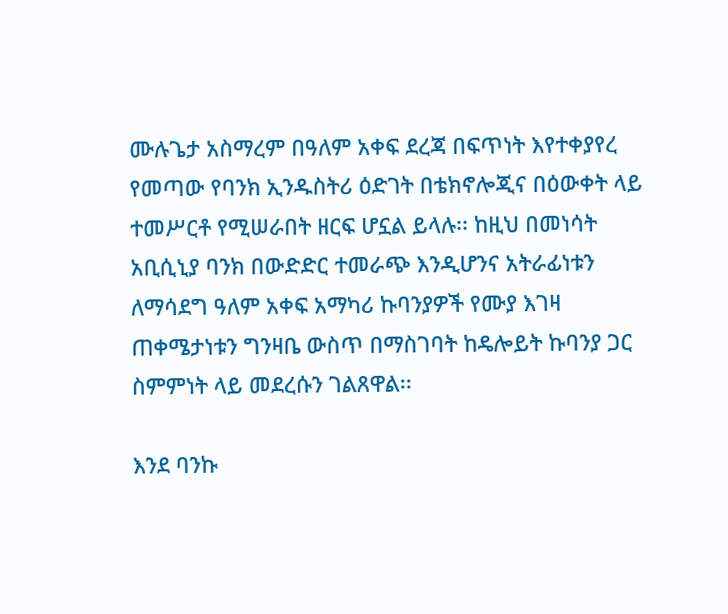ሙሉጌታ አስማረም በዓለም አቀፍ ደረጃ በፍጥነት እየተቀያየረ የመጣው የባንክ ኢንዱስትሪ ዕድገት በቴክኖሎጂና በዕውቀት ላይ ተመሥርቶ የሚሠራበት ዘርፍ ሆኗል ይላሉ፡፡ ከዚህ በመነሳት አቢሲኒያ ባንክ በውድድር ተመራጭ እንዲሆንና አትራፊነቱን ለማሳደግ ዓለም አቀፍ አማካሪ ኩባንያዎች የሙያ እገዛ ጠቀሜታነቱን ግንዛቤ ውስጥ በማስገባት ከዴሎይት ኩባንያ ጋር ስምምነት ላይ መደረሱን ገልጸዋል፡፡

እንደ ባንኩ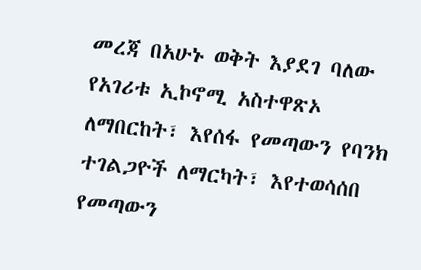መረጃ በአሁኑ ወቅት እያደገ ባለው የአገሪቱ ኢኮኖሚ አስተዋጽኦ ለማበርከት፣ እየሰፋ የመጣውን የባንክ ተገልጋዮች ለማርካት፣ እየተወሳሰበ የመጣውን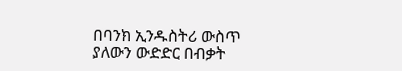በባንክ ኢንዱስትሪ ውስጥ ያለውን ውድድር በብቃት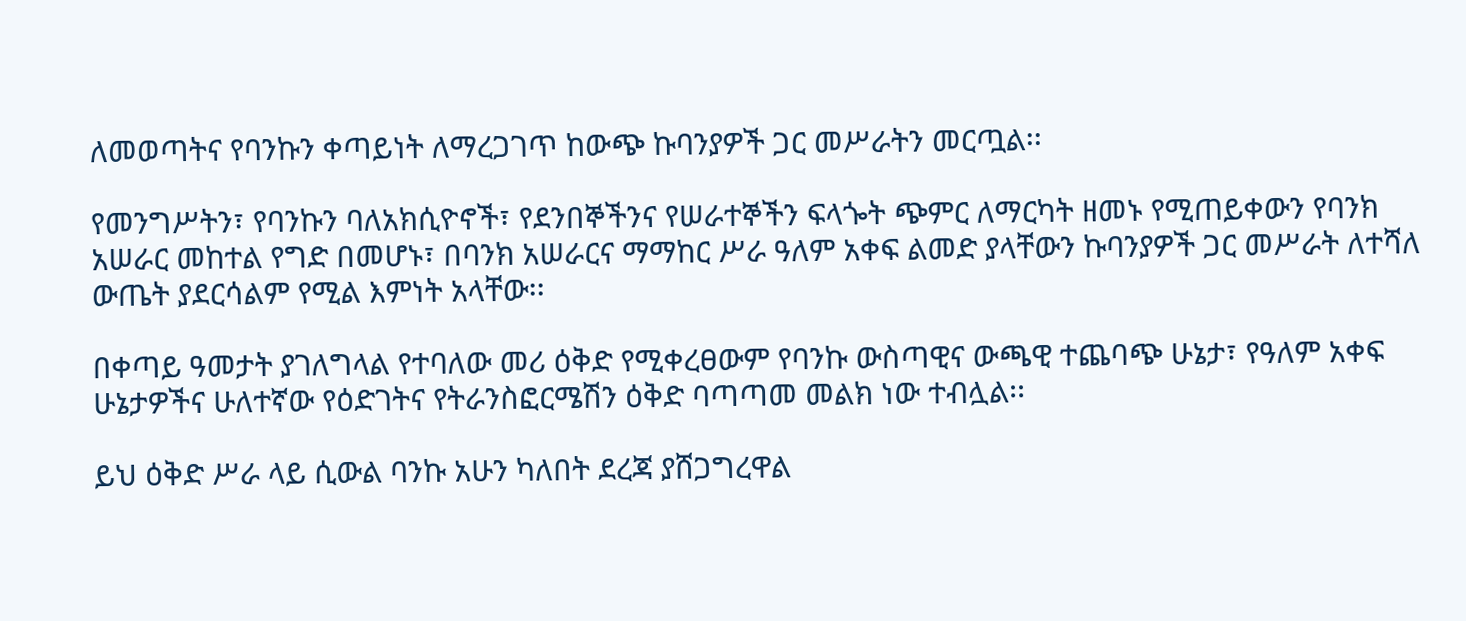ለመወጣትና የባንኩን ቀጣይነት ለማረጋገጥ ከውጭ ኩባንያዎች ጋር መሥራትን መርጧል፡፡

የመንግሥትን፣ የባንኩን ባለአክሲዮኖች፣ የደንበኞችንና የሠራተኞችን ፍላጐት ጭምር ለማርካት ዘመኑ የሚጠይቀውን የባንክ አሠራር መከተል የግድ በመሆኑ፣ በባንክ አሠራርና ማማከር ሥራ ዓለም አቀፍ ልመድ ያላቸውን ኩባንያዎች ጋር መሥራት ለተሻለ ውጤት ያደርሳልም የሚል እምነት አላቸው፡፡

በቀጣይ ዓመታት ያገለግላል የተባለው መሪ ዕቅድ የሚቀረፀውም የባንኩ ውስጣዊና ውጫዊ ተጨባጭ ሁኔታ፣ የዓለም አቀፍ ሁኔታዎችና ሁለተኛው የዕድገትና የትራንስፎርሜሽን ዕቅድ ባጣጣመ መልክ ነው ተብሏል፡፡

ይህ ዕቅድ ሥራ ላይ ሲውል ባንኩ አሁን ካለበት ደረጃ ያሸጋግረዋል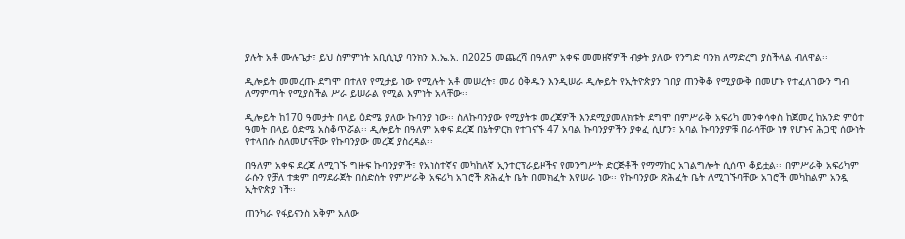ያሉት አቶ ሙሉጌታ፣ ይህ ስምምነት አቢሲኒያ ባንክን እ.ኤ.አ. በ2025 መጨረሻ በዓለም አቀፍ መመዘኛዎች ብቃት ያለው የንግድ ባንክ ለማድረግ ያስችላል ብለዋል፡፡

ዲሎይት መመረጡ ደግሞ በተለየ የሚታይ ነው የሚሉት አቶ መሠረት፣ መሪ ዕቅዱን እንዲሠራ ዲሎይት የኢትዮጵያን ገበያ ጠንቅቆ የሚያውቅ በመሆኑ የተፈለገውን ግብ ለማምጣት የሚያስችል ሥራ ይሠራል የሚል እምነት አላቸው፡፡

ዲሎይት ከ170 ዓመታት በላይ ዕድሜ ያለው ኩባንያ ነው፡፡ ስለኩባንያው የሚያትቱ መረጃዎች እንደሚያመለክቱት ደግሞ በምሥራቅ አፍሪካ መንቀሳቀስ ከጀመረ ከአንድ ምዕተ ዓመት በላይ ዕድሜ አስቆጥሯል፡፡ ዲሎይት በዓለም አቀፍ ደረጃ በኔትዎርክ የተገናኙ 47 አባል ኩባንያዎችን ያቀፈ ሲሆን፣ አባል ኩባንያዎቹ በራሳቸው ነፃ የሆኑና ሕጋዊ ሰውነት የተላበሱ ስለመሆናቸው የኩባንያው መረጃ ያስረዳል፡፡

በዓለም አቀፍ ደረጃ ለሚገኙ ግዙፍ ኩባንያዎች፣ የአነስተኛና መካከለኛ ኢንተርፕራይዞችና የመንግሥት ድርጅቶች የማማከር አገልግሎት ሲሰጥ ቆይቷል፡፡ በምሥራቅ አፍሪካም ራሱን የቻለ ተቋም በማደራጀት በስድስት የምሥራቅ አፍሪካ አገሮች ጽሕፈት ቤት በመክፈት እየሠራ ነው፡፡ የኩባንያው ጽሕፈት ቤት ለሚገኙባቸው አገሮች መካከልም አንዷ ኢትዮጵያ ነች፡፡

ጠንካራ የፋይናንስ አቅም አለው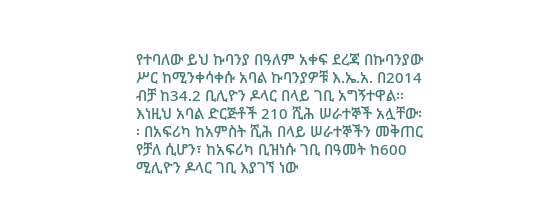የተባለው ይህ ኩባንያ በዓለም አቀፍ ደረጃ በኩባንያው ሥር ከሚንቀሳቀሱ አባል ኩባንያዎቹ እ.ኤ.አ. በ2014 ብቻ ከ34.2 ቢሊዮን ዶላር በላይ ገቢ አግኝተዋል፡፡ እነዚህ አባል ድርጅቶች 210 ሺሕ ሠራተኞች አሏቸው፡፡ በአፍሪካ ከአምስት ሺሕ በላይ ሠራተኞችን መቅጠር የቻለ ሲሆን፣ ከአፍሪካ ቢዝነሱ ገቢ በዓመት ከ600 ሚሊዮን ዶላር ገቢ እያገኘ ነው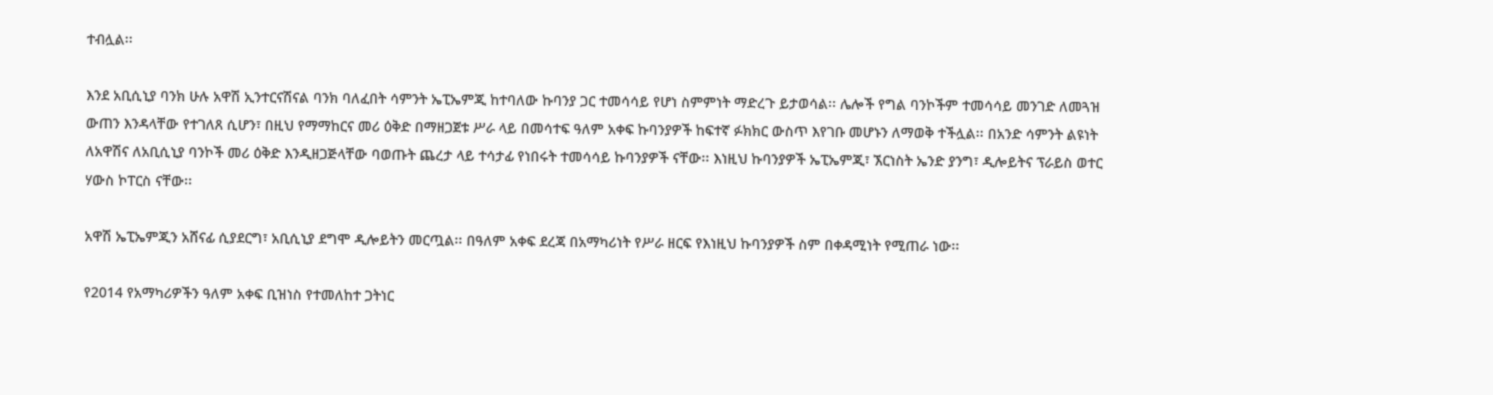ተብሏል፡፡

እንደ አቢሲኒያ ባንክ ሁሉ አዋሽ ኢንተርናሽናል ባንክ ባለፈበት ሳምንት ኤፒኤምጂ ከተባለው ኩባንያ ጋር ተመሳሳይ የሆነ ስምምነት ማድረጉ ይታወሳል፡፡ ሌሎች የግል ባንኮችም ተመሳሳይ መንገድ ለመጓዝ ውጠን እንዳላቸው የተገለጸ ሲሆን፣ በዚህ የማማከርና መሪ ዕቅድ በማዘጋጀቱ ሥራ ላይ በመሳተፍ ዓለም አቀፍ ኩባንያዎች ከፍተኛ ፉክክር ውስጥ እየገቡ መሆኑን ለማወቅ ተችሏል፡፡ በአንድ ሳምንት ልዩነት ለአዋሽና ለአቢሲኒያ ባንኮች መሪ ዕቅድ እንዲዘጋጅላቸው ባወጡት ጨረታ ላይ ተሳታፊ የነበሩት ተመሳሳይ ኩባንያዎች ናቸው፡፡ እነዚህ ኩባንያዎች ኤፒኤምጂ፣ ኧርነስት ኤንድ ያንግ፣ ዲሎይትና ፕራይስ ወተር ሃውስ ኮፐርስ ናቸው፡፡

አዋሽ ኤፒኤምጂን አሸናፊ ሲያደርግ፣ አቢሲኒያ ደግሞ ዲሎይትን መርጧል፡፡ በዓለም አቀፍ ደረጃ በአማካሪነት የሥራ ዘርፍ የእነዚህ ኩባንያዎች ስም በቀዳሚነት የሚጠራ ነው፡፡

የ2014 የአማካሪዎችን ዓለም አቀፍ ቢዝነስ የተመለከተ ጋትነር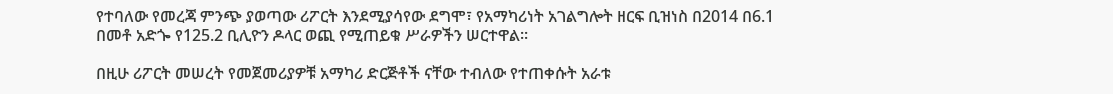የተባለው የመረጃ ምንጭ ያወጣው ሪፖርት እንደሚያሳየው ደግሞ፣ የአማካሪነት አገልግሎት ዘርፍ ቢዝነስ በ2014 በ6.1 በመቶ አድጐ የ125.2 ቢሊዮን ዶላር ወጪ የሚጠይቁ ሥራዎችን ሠርተዋል፡፡

በዚሁ ሪፖርት መሠረት የመጀመሪያዎቹ አማካሪ ድርጅቶች ናቸው ተብለው የተጠቀሱት አራቱ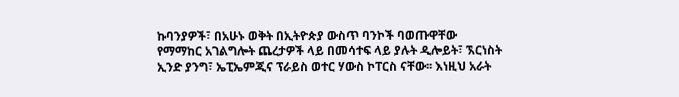ኩባንያዎች፣ በአሁኑ ወቅት በኢትዮጵያ ውስጥ ባንኮች ባወጡዋቸው የማማከር አገልግሎት ጨረታዎች ላይ በመሳተፍ ላይ ያሉት ዲሎይት፣ ኧርነስት ኢንድ ያንግ፣ ኤፒኤምጂና ፕራይስ ወተር ሃውስ ኮፐርስ ናቸው፡፡ እነዚህ አራት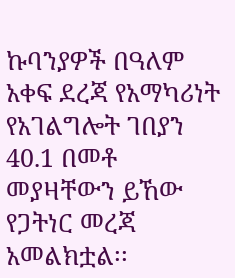ኩባንያዎች በዓለም አቀፍ ደረጃ የአማካሪነት የአገልግሎት ገበያን 40.1 በመቶ መያዛቸውን ይኸው የጋትነር መረጃ አመልክቷል፡፡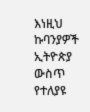እነዚህ ኩባንያዎች ኢትዮጵያ ውስጥ የተለያዩ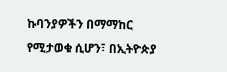ኩባንያዎችን በማማከር የሚታወቁ ሲሆን፣ በኢትዮጵያ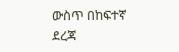ውስጥ በከፍተኛ ደረጃ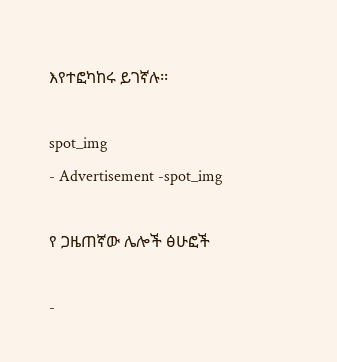እየተፎካከሩ ይገኛሉ፡፡

spot_img
- Advertisement -spot_img

የ ጋዜጠኛው ሌሎች ፅሁፎች

-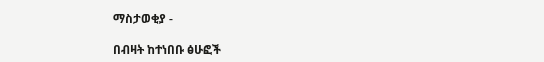ማስታወቂያ -

በብዛት ከተነበቡ ፅሁፎች